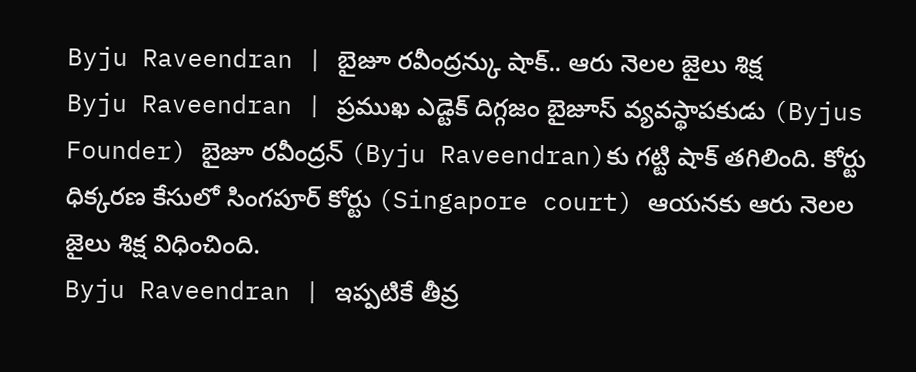Byju Raveendran | బైజూ రవీంద్రన్కు షాక్.. ఆరు నెలల జైలు శిక్ష
Byju Raveendran | ప్రముఖ ఎడ్టెక్ దిగ్గజం బైజూస్ వ్యవస్థాపకుడు (Byjus Founder) బైజూ రవీంద్రన్ (Byju Raveendran)కు గట్టి షాక్ తగిలింది. కోర్టు ధిక్కరణ కేసులో సింగపూర్ కోర్టు (Singapore court) ఆయనకు ఆరు నెలల జైలు శిక్ష విధించింది.
Byju Raveendran | ఇప్పటికే తీవ్ర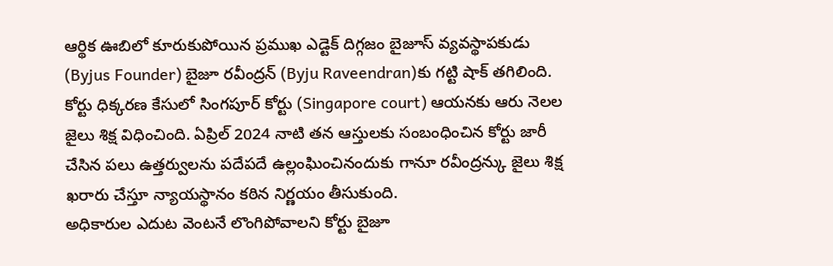ఆర్థిక ఊబిలో కూరుకుపోయిన ప్రముఖ ఎడ్టెక్ దిగ్గజం బైజూస్ వ్యవస్థాపకుడు (Byjus Founder) బైజూ రవీంద్రన్ (Byju Raveendran)కు గట్టి షాక్ తగిలింది. కోర్టు ధిక్కరణ కేసులో సింగపూర్ కోర్టు (Singapore court) ఆయనకు ఆరు నెలల జైలు శిక్ష విధించింది. ఏప్రిల్ 2024 నాటి తన ఆస్తులకు సంబంధించిన కోర్టు జారీ చేసిన పలు ఉత్తర్వులను పదేపదే ఉల్లంఘించినందుకు గానూ రవీంద్రన్కు జైలు శిక్ష ఖరారు చేస్తూ న్యాయస్థానం కఠిన నిర్ణయం తీసుకుంది.
అధికారుల ఎదుట వెంటనే లొంగిపోవాలని కోర్టు బైజూ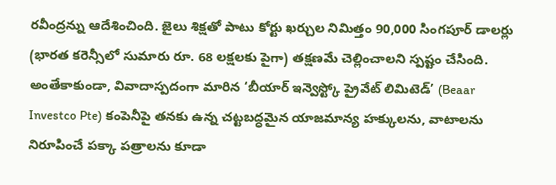రవీంద్రన్ను ఆదేశించింది. జైలు శిక్షతో పాటు కోర్టు ఖర్చుల నిమిత్తం 90,000 సింగపూర్ డాలర్లు (భారత కరెన్సీలో సుమారు రూ. 68 లక్షలకు పైగా) తక్షణమే చెల్లించాలని స్పష్టం చేసింది. అంతేకాకుండా, వివాదాస్పదంగా మారిన ‘బీయార్ ఇన్వెస్ట్కో ప్రైవేట్ లిమిటెడ్’ (Beaar Investco Pte) కంపెనీపై తనకు ఉన్న చట్టబద్ధమైన యాజమాన్య హక్కులను, వాటాలను నిరూపించే పక్కా పత్రాలను కూడా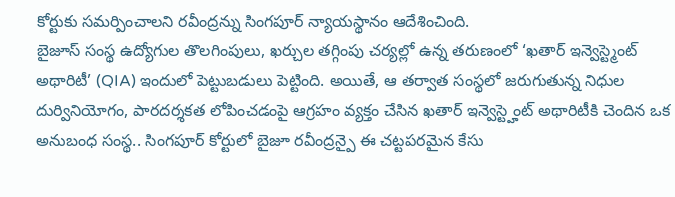కోర్టుకు సమర్పించాలని రవీంద్రన్ను సింగపూర్ న్యాయస్థానం ఆదేశించింది.
బైజూస్ సంస్థ ఉద్యోగుల తొలగింపులు, ఖర్చుల తగ్గింపు చర్యల్లో ఉన్న తరుణంలో ‘ఖతార్ ఇన్వెస్ట్మెంట్ అథారిటీ’ (QIA) ఇందులో పెట్టుబడులు పెట్టింది. అయితే, ఆ తర్వాత సంస్థలో జరుగుతున్న నిధుల దుర్వినియోగం, పారదర్శకత లోపించడంపై ఆగ్రహం వ్యక్తం చేసిన ఖతార్ ఇన్వెస్ట్హెంట్ అథారిటీకి చెందిన ఒక అనుబంధ సంస్థ.. సింగపూర్ కోర్టులో బైజూ రవీంద్రన్పై ఈ చట్టపరమైన కేసు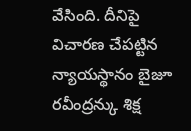వేసింది. దీనిపై విచారణ చేపట్టిన న్యాయస్థానం బైజూ రవీంద్రన్కు శిక్ష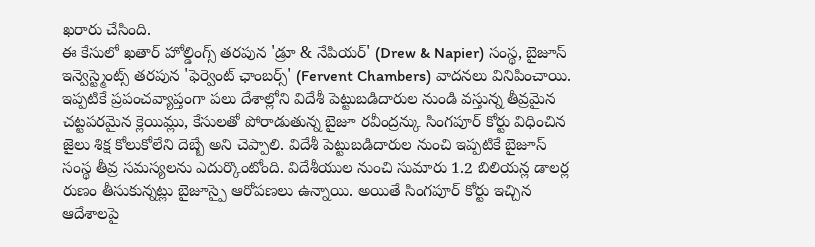ఖరారు చేసింది.
ఈ కేసులో ఖతార్ హోల్డింగ్స్ తరపున 'డ్రూ & నేపియర్' (Drew & Napier) సంస్థ, బైజూస్ ఇన్వెస్ట్మెంట్స్ తరపున 'ఫెర్వెంట్ ఛాంబర్స్' (Fervent Chambers) వాదనలు వినిపించాయి. ఇప్పటికే ప్రపంచవ్యాప్తంగా పలు దేశాల్లోని విదేశీ పెట్టుబడిదారుల నుండి వస్తున్న తీవ్రమైన చట్టపరమైన క్లెయిమ్లు, కేసులతో పోరాడుతున్న బైజూ రవీంద్రన్కు సింగపూర్ కోర్టు విధించిన జైలు శిక్ష కోలుకోలేని దెబ్బే అని చెప్పాలి. విదేశీ పెట్టుబడిదారుల నుంచి ఇప్పటికే బైజూస్ సంస్థ తీవ్ర సమస్యలను ఎదుర్కొంటోంది. విదేశీయుల నుంచి సుమారు 1.2 బిలియన్ల డాలర్ల రుణం తీసుకున్నట్లు బైజూస్పై ఆరోపణలు ఉన్నాయి. అయితే సింగపూర్ కోర్టు ఇచ్చిన ఆదేశాలపై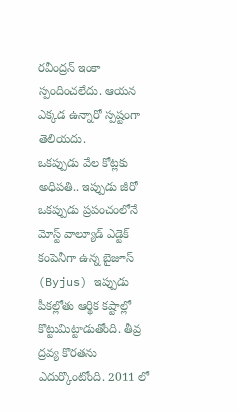రవీంద్రన్ ఇంకా స్పందించలేదు. ఆయన ఎక్కడ ఉన్నారో స్పష్టంగా తెలియదు.
ఒకప్పుడు వేల కోట్లకు అధిపతి.. ఇప్పుడు జీరో
ఒకప్పుడు ప్రపంచంలోనే మోస్ట్ వాల్యూడ్ ఎడ్టెక్ కంపెనీగా ఉన్న బైజూస్ (Byjus) ఇప్పుడు పీకల్లోతు ఆర్థిక కష్టాల్లో కొట్టుమిట్టాడుతోంది. తీవ్ర ద్రవ్య కొరతను ఎదుర్కొంటోంది. 2011 లో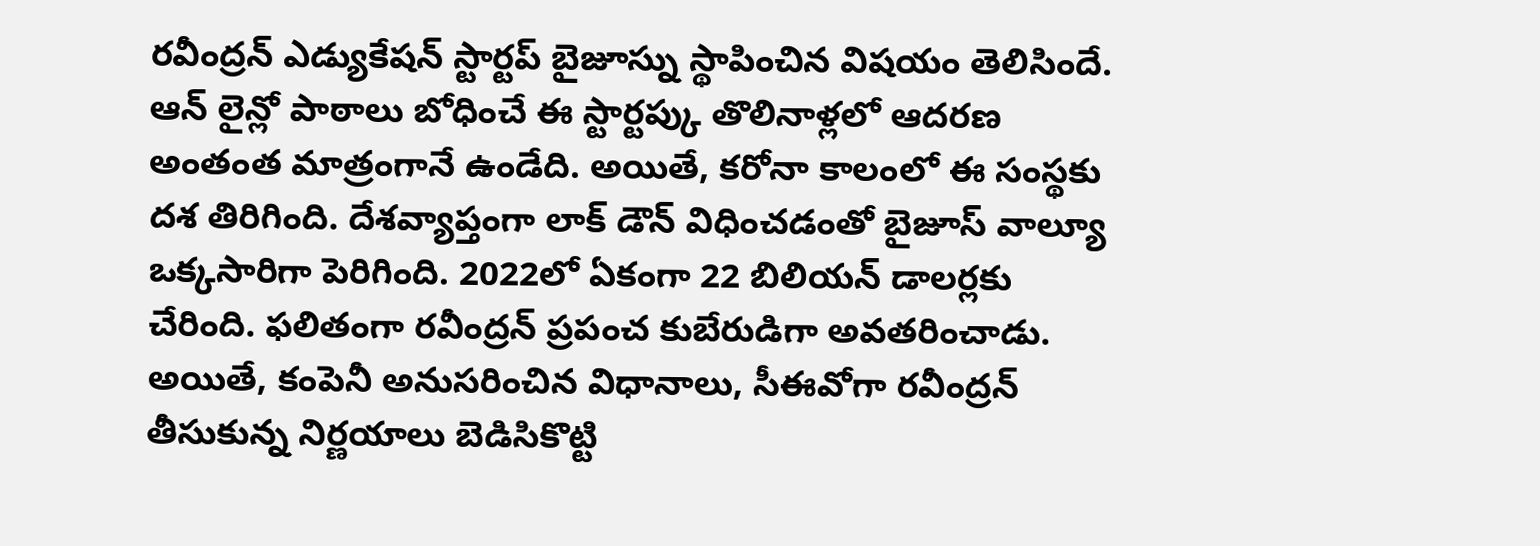రవీంద్రన్ ఎడ్యుకేషన్ స్టార్టప్ బైజూస్ను స్థాపించిన విషయం తెలిసిందే. ఆన్ లైన్లో పాఠాలు బోధించే ఈ స్టార్టప్కు తొలినాళ్లలో ఆదరణ అంతంత మాత్రంగానే ఉండేది. అయితే, కరోనా కాలంలో ఈ సంస్థకు దశ తిరిగింది. దేశవ్యాప్తంగా లాక్ డౌన్ విధించడంతో బైజూస్ వాల్యూ ఒక్కసారిగా పెరిగింది. 2022లో ఏకంగా 22 బిలియన్ డాలర్లకు చేరింది. ఫలితంగా రవీంద్రన్ ప్రపంచ కుబేరుడిగా అవతరించాడు. అయితే, కంపెనీ అనుసరించిన విధానాలు, సీఈవోగా రవీంద్రన్ తీసుకున్న నిర్ణయాలు బెడిసికొట్టి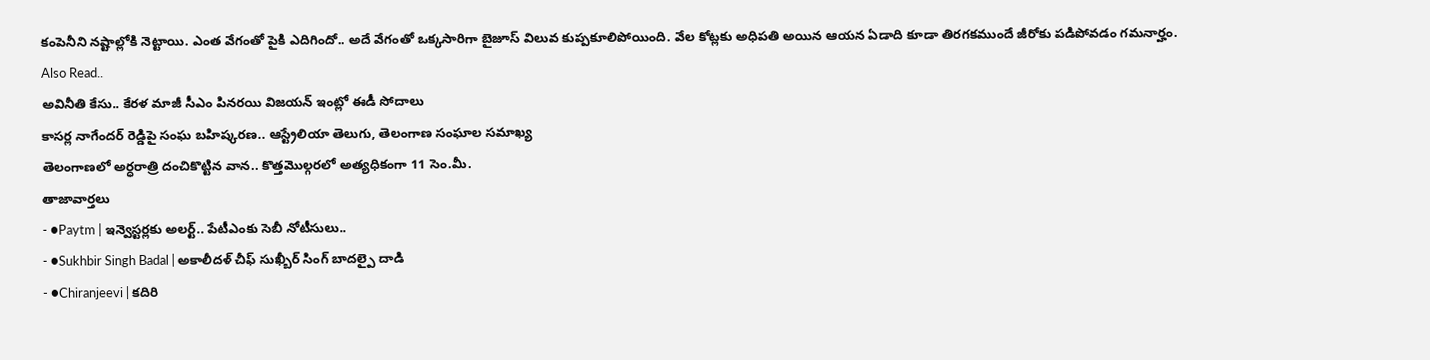కంపెనీని నష్టాల్లోకి నెట్టాయి. ఎంత వేగంతో పైకి ఎదిగిందో.. అదే వేగంతో ఒక్కసారిగా బైజూస్ విలువ కుప్పకూలిపోయింది. వేల కోట్లకు అధిపతి అయిన ఆయన ఏడాది కూడా తిరగకముందే జీరోకు పడిపోవడం గమనార్హం.
Also Read..
అవినీతి కేసు.. కేరళ మాజీ సీఎం పినరయి విజయన్ ఇంట్లో ఈడీ సోదాలు
కాసర్ల నాగేందర్ రెడ్డిపై సంఘ బహిష్కరణ.. ఆస్ట్రేలియా తెలుగు, తెలంగాణ సంఘాల సమాఖ్య
తెలంగాణలో అర్ధరాత్రి దంచికొట్టిన వాన.. కొత్తమొల్గరలో అత్యధికంగా 11 సెం.మీ.
తాజావార్తలు
- ●Paytm | ఇన్వెస్టర్లకు అలర్ట్.. పేటీఎంకు సెబీ నోటీసులు..
- ●Sukhbir Singh Badal | అకాలీదళ్ చీఫ్ సుఖ్బీర్ సింగ్ బాదల్పై దాడి
- ●Chiranjeevi | కదిరి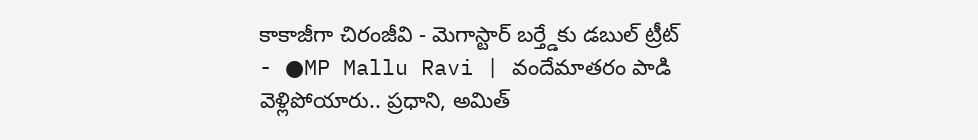కాకాజీగా చిరంజీవి - మెగాస్టార్ బర్త్డేకు డబుల్ ట్రీట్
- ●MP Mallu Ravi | వందేమాతరం పాడి వెళ్లిపోయారు.. ప్రధాని, అమిత్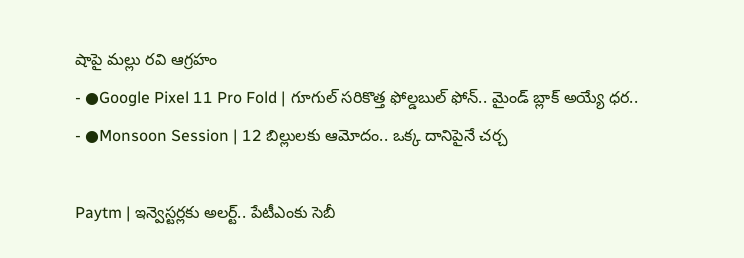షాపై మల్లు రవి ఆగ్రహం
- ●Google Pixel 11 Pro Fold | గూగుల్ సరికొత్త ఫోల్డబుల్ ఫోన్.. మైండ్ బ్లాక్ అయ్యే ధర..
- ●Monsoon Session | 12 బిల్లులకు ఆమోదం.. ఒక్క దానిపైనే చర్చ

Paytm | ఇన్వెస్టర్లకు అలర్ట్.. పేటీఎంకు సెబీ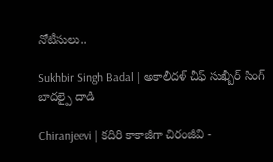నోటీసులు..

Sukhbir Singh Badal | అకాలీదళ్ చీఫ్ సుఖ్బీర్ సింగ్ బాదల్పై దాడి

Chiranjeevi | కదిరి కాకాజీగా చిరంజీవి -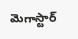మెగాస్టార్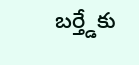బర్త్డేకు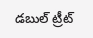డబుల్ ట్రీట్